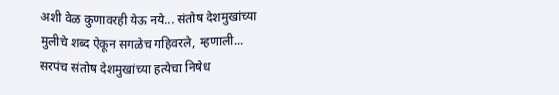अशी वेळ कुणावरही येऊ नये... संतोष देशमुखांच्या मुलीचे शब्द ऐकून सगळेच गहिवरले, म्हणाली...
सरपंच संतोष देशमुखांच्या हत्येचा निषेध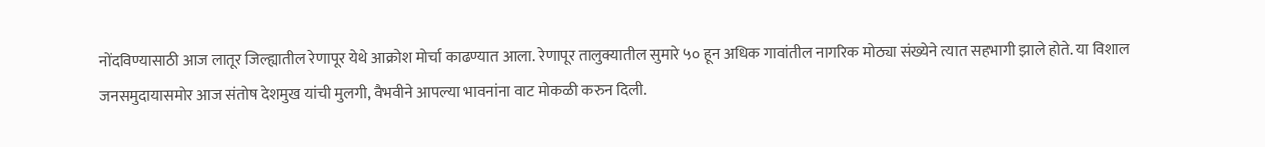नोंदविण्यासाठी आज लातूर जिल्ह्यातील रेणापूर येथे आक्रोश मोर्चा काढण्यात आला. रेणापूर तालुक्यातील सुमारे ५० हून अधिक गावांतील नागरिक मोठ्या संख्येने त्यात सहभागी झाले होते. या विशाल जनसमुदायासमोर आज संतोष देशमुख यांची मुलगी, वैभवीने आपल्या भावनांना वाट मोकळी करुन दिली.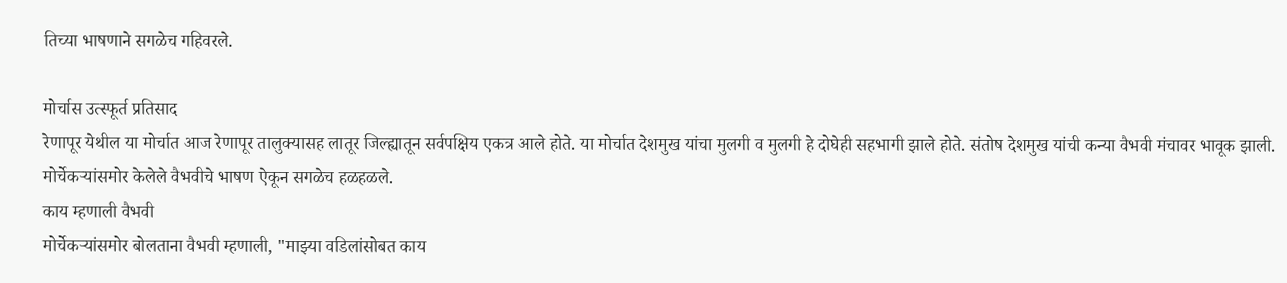तिच्या भाषणाने सगळेच गहिवरले.

मोर्चास उत्स्फूर्त प्रतिसाद
रेणापूर येथील या मोर्चात आज रेणापूर तालुक्यासह लातूर जिल्ह्यातून सर्वपक्षिय एकत्र आले होते. या मोर्चात देशमुख यांचा मुलगी व मुलगी हे दोघेही सहभागी झाले होते. संतोष देशमुख यांची कन्या वैभवी मंचावर भावूक झाली. मोर्चेकऱ्यांसमोर केलेले वैभवीचे भाषण ऐकून सगळेच हळहळले.
काय म्हणाली वैभवी
मोर्चेकऱ्यांसमोर बोलताना वैभवी म्हणाली, "माझ्या वडिलांसोबत काय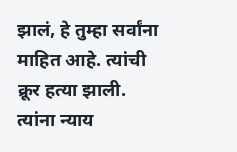झालं, हे तुम्हा सर्वांना माहित आहे. त्यांची क्रूर हत्या झाली. त्यांना न्याय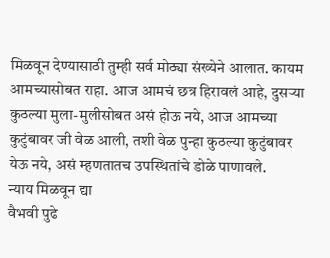मिळवून देण्यासाठी तुम्ही सर्व मोठ्या संख्येने आलात. कायम आमच्यासोबत राहा. आज आमचं छत्र हिरावलं आहे, दुसऱ्या कुठल्या मुला-मुलीसोबत असं होऊ नये, आज आमच्या कुटुंबावर जी वेळ आली, तशी वेळ पुन्हा कुठल्या कुटुंबावर येऊ नये, असं म्हणतातच उपस्थितांचे डोळे पाणावले.
न्याय मिळवून द्या
वैभवी पुढे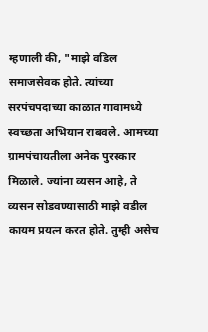म्हणाली की, "माझे वडिल समाजसेवक होते. त्यांच्या सरपंचपदाच्या काळात गावामध्ये स्वच्छता अभियान राबवले. आमच्या ग्रामपंचायतीला अनेक पुरस्कार मिळाले. ज्यांना व्यसन आहे, ते व्यसन सोडवण्यासाठी माझे वडील कायम प्रयत्न करत होते. तुम्ही असेच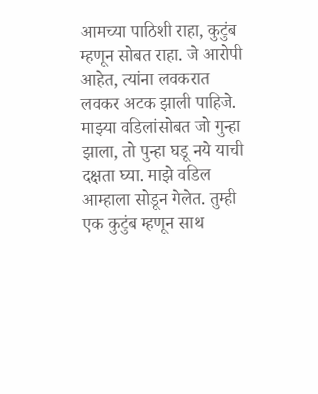आमच्या पाठिशी राहा, कुटुंब म्हणून सोबत राहा. जे आरोपी आहेत, त्यांना लवकरात लवकर अटक झाली पाहिजे. माझ्या वडिलांसोबत जो गुन्हा झाला, तो पुन्हा घडू नये याची दक्षता घ्या. माझे वडिल आम्हाला सोडून गेलेत. तुम्ही एक कुटुंब म्हणून साथ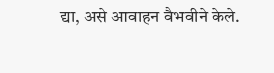द्या, असे आवाहन वैभवीने केले.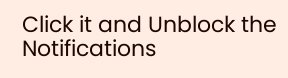Click it and Unblock the Notifications